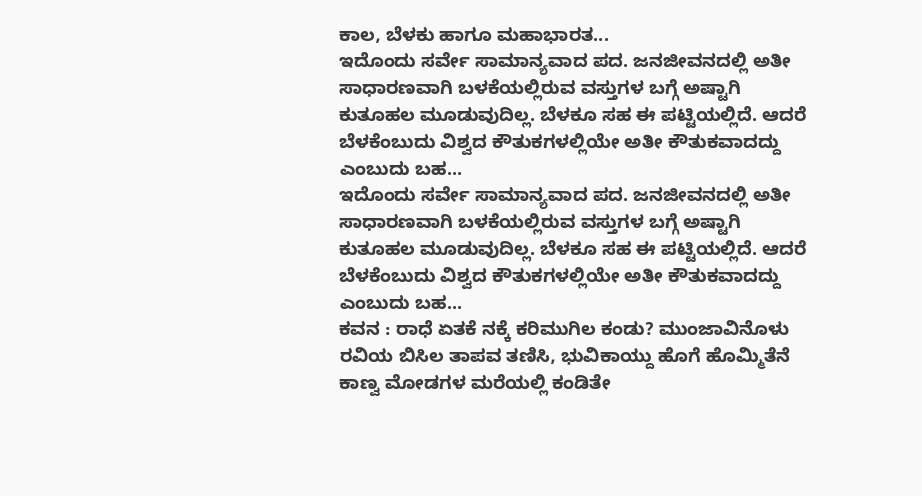ಕಾಲ, ಬೆಳಕು ಹಾಗೂ ಮಹಾಭಾರತ...
ಇದೊಂದು ಸರ್ವೇ ಸಾಮಾನ್ಯವಾದ ಪದ. ಜನಜೀವನದಲ್ಲಿ ಅತೀ ಸಾಧಾರಣವಾಗಿ ಬಳಕೆಯಲ್ಲಿರುವ ವಸ್ತುಗಳ ಬಗ್ಗೆ ಅಷ್ಟಾಗಿ ಕುತೂಹಲ ಮೂಡುವುದಿಲ್ಲ. ಬೆಳಕೂ ಸಹ ಈ ಪಟ್ಟಿಯಲ್ಲಿದೆ. ಆದರೆ ಬೆಳಕೆಂಬುದು ವಿಶ್ವದ ಕೌತುಕಗಳಲ್ಲಿಯೇ ಅತೀ ಕೌತುಕವಾದದ್ದು ಎಂಬುದು ಬಹ...
ಇದೊಂದು ಸರ್ವೇ ಸಾಮಾನ್ಯವಾದ ಪದ. ಜನಜೀವನದಲ್ಲಿ ಅತೀ ಸಾಧಾರಣವಾಗಿ ಬಳಕೆಯಲ್ಲಿರುವ ವಸ್ತುಗಳ ಬಗ್ಗೆ ಅಷ್ಟಾಗಿ ಕುತೂಹಲ ಮೂಡುವುದಿಲ್ಲ. ಬೆಳಕೂ ಸಹ ಈ ಪಟ್ಟಿಯಲ್ಲಿದೆ. ಆದರೆ ಬೆಳಕೆಂಬುದು ವಿಶ್ವದ ಕೌತುಕಗಳಲ್ಲಿಯೇ ಅತೀ ಕೌತುಕವಾದದ್ದು ಎಂಬುದು ಬಹ...
ಕವನ : ರಾಧೆ ಏತಕೆ ನಕ್ಕೆ ಕರಿಮುಗಿಲ ಕಂಡು? ಮುಂಜಾವಿನೊಳು ರವಿಯ ಬಿಸಿಲ ತಾಪವ ತಣಿಸಿ, ಭುವಿಕಾಯ್ದು ಹೊಗೆ ಹೊಮ್ಮಿತೆನೆ ಕಾಣ್ವ ಮೋಡಗಳ ಮರೆಯಲ್ಲಿ ಕಂಡಿತೇ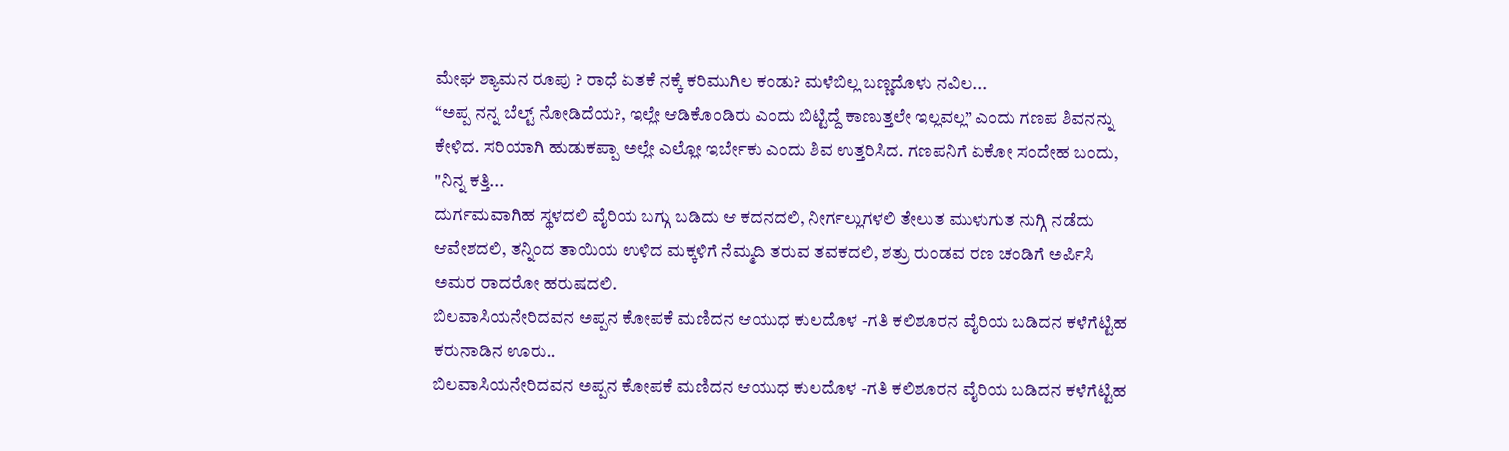ಮೇಘ ಶ್ಯಾಮನ ರೂಪು ? ರಾಧೆ ಏತಕೆ ನಕ್ಕೆ ಕರಿಮುಗಿಲ ಕಂಡು? ಮಳೆಬಿಲ್ಲ ಬಣ್ಣದೊಳು ನವಿಲ...
“ಅಪ್ಪ ನನ್ನ ಬೆಲ್ಟ್ ನೋಡಿದೆಯ?, ಇಲ್ಲೇ ಆಡಿಕೊಂಡಿರು ಎಂದು ಬಿಟ್ಟಿದ್ದೆ ಕಾಣುತ್ತಲೇ ಇಲ್ಲವಲ್ಲ” ಎಂದು ಗಣಪ ಶಿವನನ್ನು ಕೇಳಿದ. ಸರಿಯಾಗಿ ಹುಡುಕಪ್ಪಾ ಅಲ್ಲೇ ಎಲ್ಲೋ ಇರ್ಬೇಕು ಎಂದು ಶಿವ ಉತ್ತರಿಸಿದ. ಗಣಪನಿಗೆ ಏಕೋ ಸಂದೇಹ ಬಂದು, "ನಿನ್ನ ಕತ್ತಿ...
ದುರ್ಗಮವಾಗಿಹ ಸ್ಥಳದಲಿ ವೈರಿಯ ಬಗ್ಗು ಬಡಿದು ಆ ಕದನದಲಿ, ನೀರ್ಗಲ್ಲುಗಳಲಿ ತೇಲುತ ಮುಳುಗುತ ನುಗ್ಗಿ ನಡೆದು ಆವೇಶದಲಿ, ತನ್ನಿಂದ ತಾಯಿಯ ಉಳಿದ ಮಕ್ಕಳಿಗೆ ನೆಮ್ಮದಿ ತರುವ ತವಕದಲಿ, ಶತ್ರು ರುಂಡವ ರಣ ಚಂಡಿಗೆ ಅರ್ಪಿಸಿ ಅಮರ ರಾದರೋ ಹರುಷದಲಿ.
ಬಿಲವಾಸಿಯನೇರಿದವನ ಅಪ್ಪನ ಕೋಪಕೆ ಮಣಿದನ ಆಯುಧ ಕುಲದೊಳ -ಗತಿ ಕಲಿಶೂರನ ವೈರಿಯ ಬಡಿದನ ಕಳೆಗೆಟ್ಟಿಹ ಕರುನಾಡಿನ ಊರು..
ಬಿಲವಾಸಿಯನೇರಿದವನ ಅಪ್ಪನ ಕೋಪಕೆ ಮಣಿದನ ಆಯುಧ ಕುಲದೊಳ -ಗತಿ ಕಲಿಶೂರನ ವೈರಿಯ ಬಡಿದನ ಕಳೆಗೆಟ್ಟಿಹ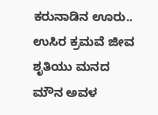ಕರುನಾಡಿನ ಊರು..
ಉಸಿರ ಕ್ರಮವೆ ಜೀವ ಶೃತಿಯು ಮನದ ಮೌನ ಅವಳ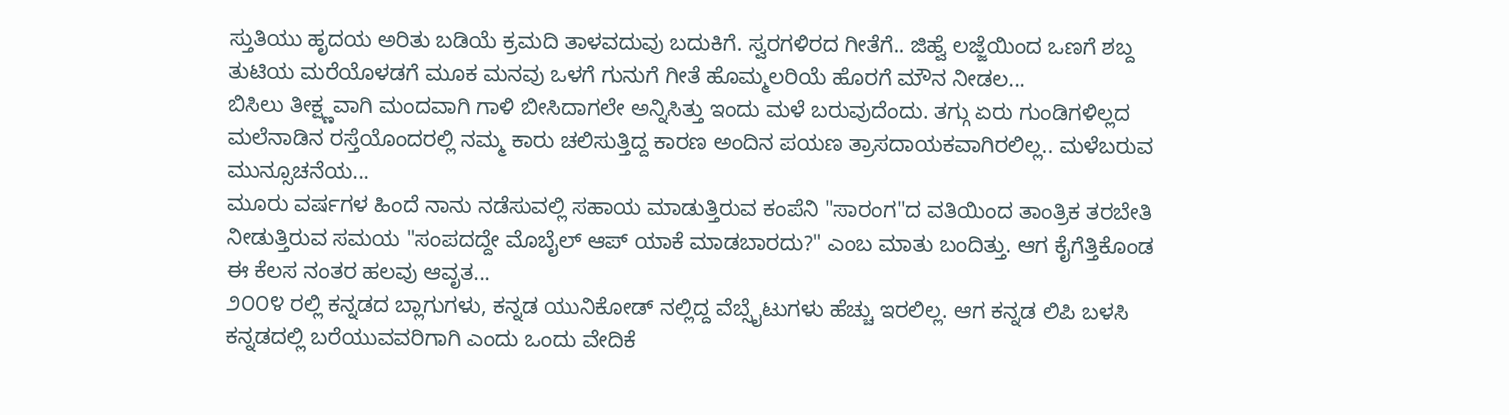ಸ್ತುತಿಯು ಹೃದಯ ಅರಿತು ಬಡಿಯೆ ಕ್ರಮದಿ ತಾಳವದುವು ಬದುಕಿಗೆ. ಸ್ವರಗಳಿರದ ಗೀತೆಗೆ.. ಜಿಹ್ವೆ ಲಜ್ಜೆಯಿಂದ ಒಣಗೆ ಶಬ್ದ ತುಟಿಯ ಮರೆಯೊಳಡಗೆ ಮೂಕ ಮನವು ಒಳಗೆ ಗುನುಗೆ ಗೀತೆ ಹೊಮ್ಮಲರಿಯೆ ಹೊರಗೆ ಮೌನ ನೀಡಲ...
ಬಿಸಿಲು ತೀಕ್ಷ್ಣವಾಗಿ ಮಂದವಾಗಿ ಗಾಳಿ ಬೀಸಿದಾಗಲೇ ಅನ್ನಿಸಿತ್ತು ಇಂದು ಮಳೆ ಬರುವುದೆಂದು. ತಗ್ಗು ಏರು ಗುಂಡಿಗಳಿಲ್ಲದ ಮಲೆನಾಡಿನ ರಸ್ತೆಯೊಂದರಲ್ಲಿ ನಮ್ಮ ಕಾರು ಚಲಿಸುತ್ತಿದ್ದ ಕಾರಣ ಅಂದಿನ ಪಯಣ ತ್ರಾಸದಾಯಕವಾಗಿರಲಿಲ್ಲ.. ಮಳೆಬರುವ ಮುನ್ಸೂಚನೆಯ...
ಮೂರು ವರ್ಷಗಳ ಹಿಂದೆ ನಾನು ನಡೆಸುವಲ್ಲಿ ಸಹಾಯ ಮಾಡುತ್ತಿರುವ ಕಂಪೆನಿ "ಸಾರಂಗ"ದ ವತಿಯಿಂದ ತಾಂತ್ರಿಕ ತರಬೇತಿ ನೀಡುತ್ತಿರುವ ಸಮಯ "ಸಂಪದದ್ದೇ ಮೊಬೈಲ್ ಆಪ್ ಯಾಕೆ ಮಾಡಬಾರದು?" ಎಂಬ ಮಾತು ಬಂದಿತ್ತು. ಆಗ ಕೈಗೆತ್ತಿಕೊಂಡ ಈ ಕೆಲಸ ನಂತರ ಹಲವು ಆವೃತ...
೨೦೦೪ ರಲ್ಲಿ ಕನ್ನಡದ ಬ್ಲಾಗುಗಳು, ಕನ್ನಡ ಯುನಿಕೋಡ್ ನಲ್ಲಿದ್ದ ವೆಬ್ಸೈಟುಗಳು ಹೆಚ್ಚು ಇರಲಿಲ್ಲ. ಆಗ ಕನ್ನಡ ಲಿಪಿ ಬಳಸಿ ಕನ್ನಡದಲ್ಲಿ ಬರೆಯುವವರಿಗಾಗಿ ಎಂದು ಒಂದು ವೇದಿಕೆ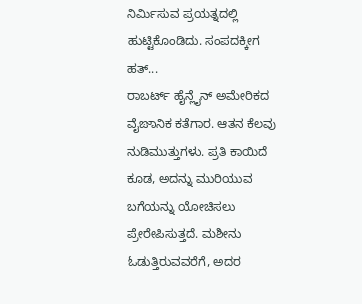ನಿರ್ಮಿಸುವ ಪ್ರಯತ್ನದಲ್ಲಿ ಹುಟ್ಟಿಕೊಂಡಿದು. ಸಂಪದಕ್ಕೀಗ ಹತ್...
ರಾಬರ್ಟ್ ಹೈನ್ಲೈನ್ ಅಮೇರಿಕದ ವೈಙಾನಿಕ ಕತೆಗಾರ. ಆತನ ಕೆಲವು ನುಡಿಮುತ್ತುಗಳು. ಪ್ರತಿ ಕಾಯಿದೆ ಕೂಡ, ಅದನ್ನು ಮುರಿಯುವ ಬಗೆಯನ್ನು ಯೋಚಿಸಲು ಪ್ರೇರೇಪಿಸುತ್ತದೆ. ಮಶೀನು ಓಡುತ್ತಿರುವವರೆಗೆ, ಅದರ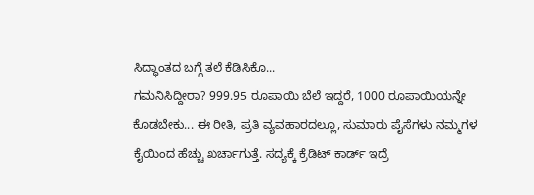ಸಿದ್ಧಾಂತದ ಬಗ್ಗೆ ತಲೆ ಕೆಡಿಸಿಕೊ...
ಗಮನಿಸಿದ್ದೀರಾ? 999.95 ರೂಪಾಯಿ ಬೆಲೆ ಇದ್ದರೆ, 1000 ರೂಪಾಯಿಯನ್ನೇ ಕೊಡಬೇಕು... ಈ ರೀತಿ, ಪ್ರತಿ ವ್ಯವಹಾರದಲ್ಲೂ, ಸುಮಾರು ಪೈಸೆಗಳು ನಮ್ಮಗಳ ಕೈಯಿಂದ ಹೆಚ್ಚು ಖರ್ಚಾಗುತ್ತೆ. ಸದ್ಯಕ್ಕೆ ಕ್ರೆಡಿಟ್ ಕಾರ್ಡ್ ಇದ್ರೆ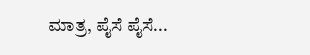ಮಾತ್ರ, ಪೈಸೆ ಪೈಸೆ...